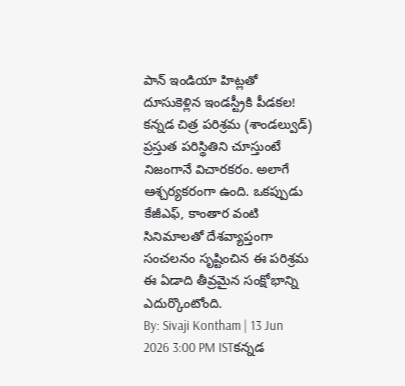పాన్ ఇండియా హిట్లతో దూసుకెళ్లిన ఇండస్ట్రీకి పీడకల!
కన్నడ చిత్ర పరిశ్రమ (శాండల్వుడ్) ప్రస్తుత పరిస్థితిని చూస్తుంటే నిజంగానే విచారకరం. అలాగే ఆశ్చర్యకరంగా ఉంది. ఒకప్పుడు కేజీఎఫ్, కాంతార వంటి సినిమాలతో దేశవ్యాప్తంగా సంచలనం సృష్టించిన ఈ పరిశ్రమ ఈ ఏడాది తీవ్రమైన సంక్షోభాన్ని ఎదుర్కొంటోంది.
By: Sivaji Kontham | 13 Jun 2026 3:00 PM ISTకన్నడ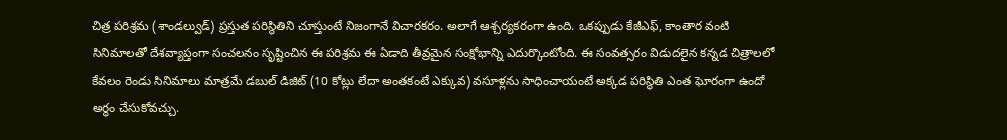చిత్ర పరిశ్రమ (శాండల్వుడ్) ప్రస్తుత పరిస్థితిని చూస్తుంటే నిజంగానే విచారకరం. అలాగే ఆశ్చర్యకరంగా ఉంది. ఒకప్పుడు కేజీఎఫ్, కాంతార వంటి సినిమాలతో దేశవ్యాప్తంగా సంచలనం సృష్టించిన ఈ పరిశ్రమ ఈ ఏడాది తీవ్రమైన సంక్షోభాన్ని ఎదుర్కొంటోంది. ఈ సంవత్సరం విడుదలైన కన్నడ చిత్రాలలో కేవలం రెండు సినిమాలు మాత్రమే డబుల్ డిజిట్ (10 కోట్లు లేదా అంతకంటే ఎక్కువ) వసూళ్లను సాధించాయంటే అక్కడ పరిస్థితి ఎంత ఘోరంగా ఉందో అర్థం చేసుకోవచ్చు.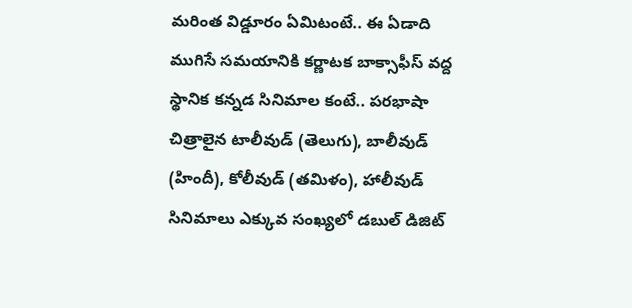మరింత విడ్డూరం ఏమిటంటే.. ఈ ఏడాది ముగిసే సమయానికి కర్ణాటక బాక్సాఫీస్ వద్ద స్థానిక కన్నడ సినిమాల కంటే.. పరభాషా చిత్రాలైన టాలీవుడ్ (తెలుగు), బాలీవుడ్ (హిందీ), కోలీవుడ్ (తమిళం), హాలీవుడ్ సినిమాలు ఎక్కువ సంఖ్యలో డబుల్ డిజిట్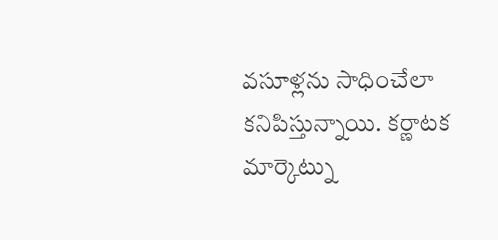వసూళ్లను సాధించేలా కనిపిస్తున్నాయి. కర్ణాటక మార్కెట్ను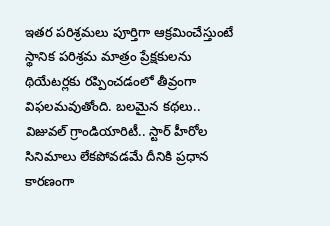ఇతర పరిశ్రమలు పూర్తిగా ఆక్రమించేస్తుంటే స్థానిక పరిశ్రమ మాత్రం ప్రేక్షకులను థియేటర్లకు రప్పించడంలో తీవ్రంగా విఫలమవుతోంది. బలమైన కథలు.. విజువల్ గ్రాండియారిటీ.. స్టార్ హీరోల సినిమాలు లేకపోవడమే దీనికి ప్రధాన కారణంగా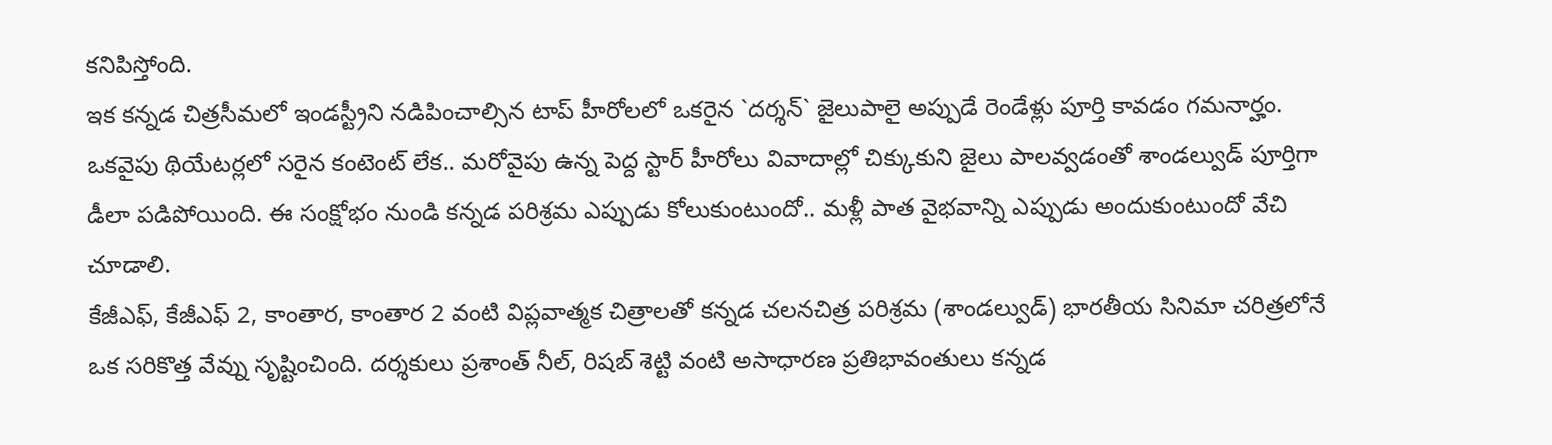కనిపిస్తోంది.
ఇక కన్నడ చిత్రసీమలో ఇండస్ట్రీని నడిపించాల్సిన టాప్ హీరోలలో ఒకరైన `దర్శన్` జైలుపాలై అప్పుడే రెండేళ్లు పూర్తి కావడం గమనార్హం. ఒకవైపు థియేటర్లలో సరైన కంటెంట్ లేక.. మరోవైపు ఉన్న పెద్ద స్టార్ హీరోలు వివాదాల్లో చిక్కుకుని జైలు పాలవ్వడంతో శాండల్వుడ్ పూర్తిగా డీలా పడిపోయింది. ఈ సంక్షోభం నుండి కన్నడ పరిశ్రమ ఎప్పుడు కోలుకుంటుందో.. మళ్లీ పాత వైభవాన్ని ఎప్పుడు అందుకుంటుందో వేచి చూడాలి.
కేజీఎఫ్, కేజీఎఫ్ 2, కాంతార, కాంతార 2 వంటి విప్లవాత్మక చిత్రాలతో కన్నడ చలనచిత్ర పరిశ్రమ (శాండల్వుడ్) భారతీయ సినిమా చరిత్రలోనే ఒక సరికొత్త వేవ్ను సృష్టించింది. దర్శకులు ప్రశాంత్ నీల్, రిషబ్ శెట్టి వంటి అసాధారణ ప్రతిభావంతులు కన్నడ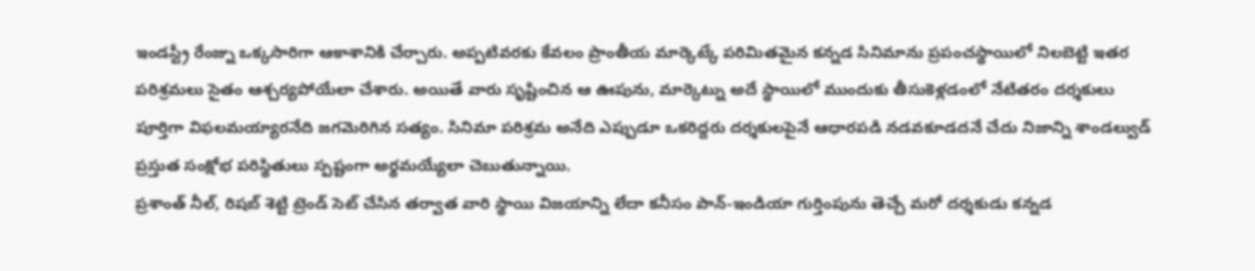ఇండస్ట్రీ రేంజ్ను ఒక్కసారిగా ఆకాశానికి చేర్చారు. అప్పటివరకు కేవలం ప్రాంతీయ మార్కెట్కే పరిమితమైన కన్నడ సినిమాను ప్రపంచస్థాయిలో నిలబెట్టి ఇతర పరిశ్రమలు సైతం ఆశ్చర్యపోయేలా చేశారు. అయితే వారు సృష్టించిన ఆ ఊపును, మార్కెట్ను అదే స్థాయిలో ముందుకు తీసుకెళ్లడంలో నేటితరం దర్శకులు పూర్తిగా విఫలమయ్యారనేది జగమెరిగిన సత్యం. సినిమా పరిశ్రమ అనేది ఎప్పుడూ ఒకరిద్దరు దర్శకులపైనే ఆధారపడి నడవకూడదనే చేదు నిజాన్ని శాండల్వుడ్ ప్రస్తుత సంక్షోభ పరిస్థితులు స్పష్టంగా అర్థమయ్యేలా చెబుతున్నాయి.
ప్రశాంత్ నీల్, రిషబ్ శెట్టి ట్రెండ్ సెట్ చేసిన తర్వాత వారి స్థాయి విజయాన్ని లేదా కనీసం పాన్-ఇండియా గుర్తింపును తెచ్చే మరో దర్శకుడు కన్నడ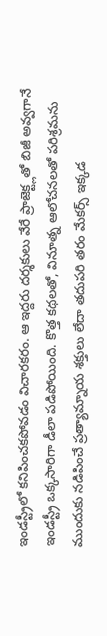ఇండస్ట్రీలో కనిపించకపోవడం విచారకరం. ఆ ఇద్దరు దర్శకులు వేరే ప్రాజెక్ట్లతో బిజీ అవ్వగానే ఇండస్ట్రీ ఒక్కసారిగా డీలా పడిపోయింది. కొత్త కథలతో, వినూత్న ఆలోచనలతో పరిశ్రమను ముందుకు నడిపించే ప్రత్యామ్నాయ శక్తులు లేదా తదుపరి తరం మేకర్స్ ఇక్కడ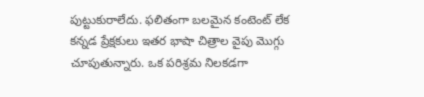పుట్టుకురాలేదు. ఫలితంగా బలమైన కంటెంట్ లేక కన్నడ ప్రేక్షకులు ఇతర భాషా చిత్రాల వైపు మొగ్గు చూపుతున్నారు. ఒక పరిశ్రమ నిలకడగా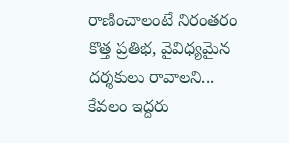రాణించాలంటే నిరంతరం కొత్త ప్రతిభ, వైవిధ్యమైన దర్శకులు రావాలని... కేవలం ఇద్దరు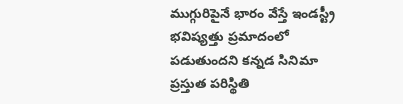ముగ్గురిపైనే భారం వేస్తే ఇండస్ట్రీ భవిష్యత్తు ప్రమాదంలో పడుతుందని కన్నడ సినిమా ప్రస్తుత పరిస్థితి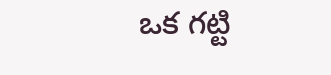ఒక గట్టి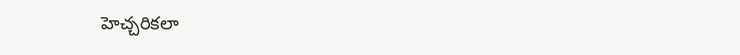హెచ్చరికలా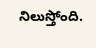నిలుస్తోంది.